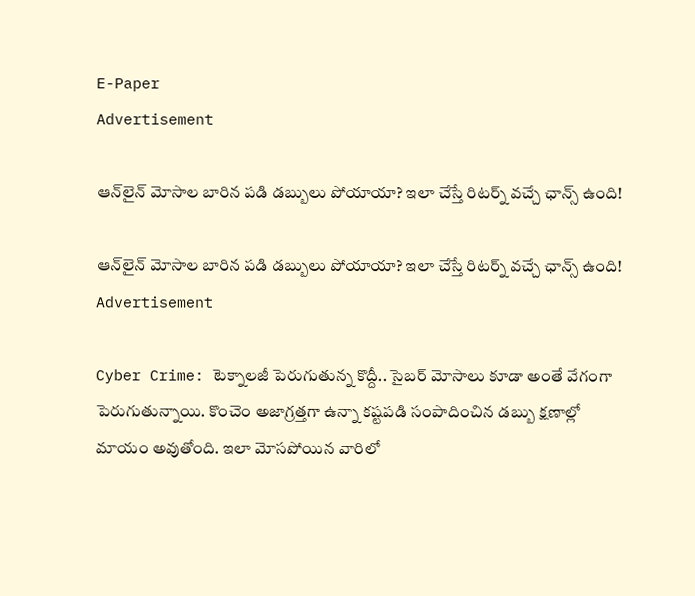E-Paper
Advertisement

ఆన్‌లైన్ మోసాల బారిన పడి డబ్బులు పోయాయా? ఇలా చేస్తే రిటర్న్ వచ్చే ఛాన్స్ ఉంది!

ఆన్‌లైన్ మోసాల బారిన పడి డబ్బులు పోయాయా? ఇలా చేస్తే రిటర్న్ వచ్చే ఛాన్స్ ఉంది!
Advertisement

Cyber Crime: టెక్నాలజీ పెరుగుతున్న కొద్దీ.. సైబర్ మోసాలు కూడా అంతే వేగంగా పెరుగుతున్నాయి. కొంచెం అజాగ్రత్తగా ఉన్నా కష్టపడి సంపాదించిన డబ్బు క్షణాల్లో మాయం అవుతోంది. ఇలా మోసపోయిన వారిలో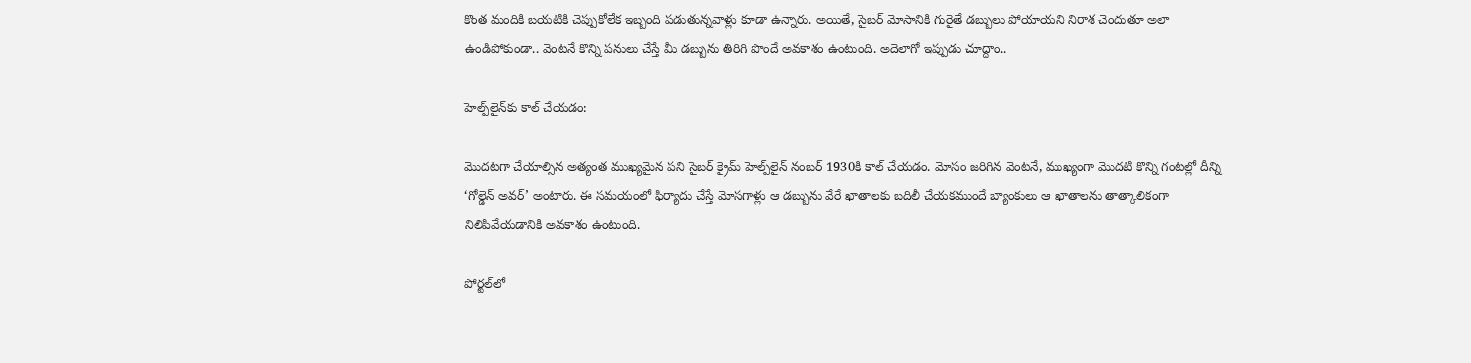కొంత మందికి బయటికి చెప్పుకోలేక ఇబ్బంది పడుతున్నవాళ్లు కూడా ఉన్నారు. అయితే, సైబర్ మోసానికి గురైతే డబ్బులు పోయాయని నిరాశ చెందుతూ అలా ఉండిపోకుండా.. వెంటనే కొన్ని పనులు చేస్తే మీ డబ్బును తిరిగి పొందే అవకాశం ఉంటుంది. అదెలాగో ఇప్పుడు చూద్దాం..

హెల్ప్‌లైన్‌కు కాల్ చేయడం:

మొదటగా చేయాల్సిన అత్యంత ముఖ్యమైన పని సైబర్ క్రైమ్ హెల్ప్‌లైన్ నంబర్ 1930కి కాల్ చేయడం. మోసం జరిగిన వెంటనే, ముఖ్యంగా మొదటి కొన్ని గంటల్లో దీన్ని ‘గోల్డెన్ అవర్’ అంటారు. ఈ సమయంలో ఫిర్యాదు చేస్తే మోసగాళ్లు ఆ డబ్బును వేరే ఖాతాలకు బదిలీ చేయకముందే బ్యాంకులు ఆ ఖాతాలను తాత్కాలికంగా నిలిపివేయడానికి అవకాశం ఉంటుంది.

పోర్టల్‌లో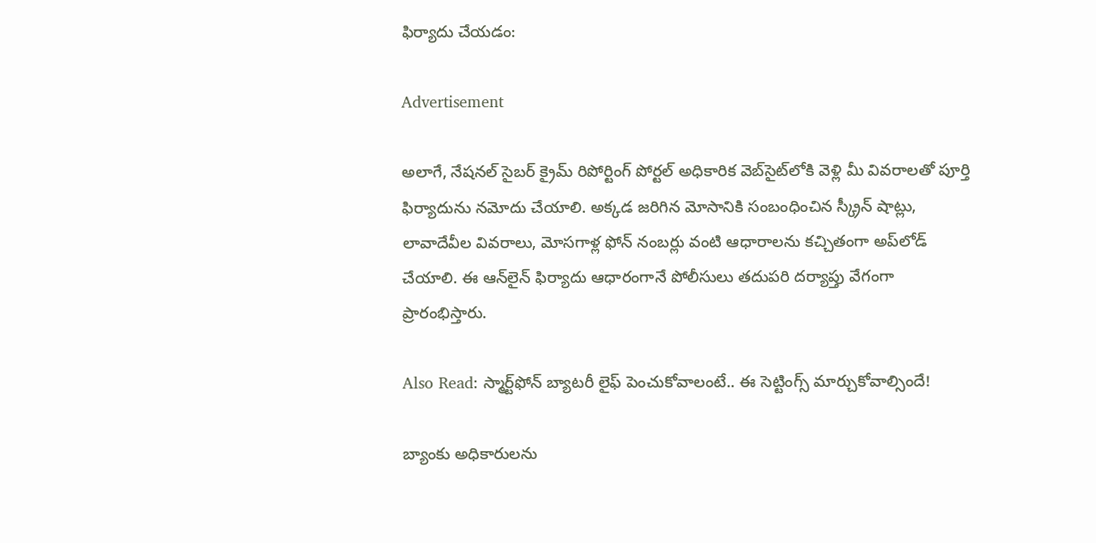ఫిర్యాదు చేయడం:

Advertisement

అలాగే, నేషనల్ సైబర్ క్రైమ్ రిపోర్టింగ్ పోర్టల్ అధికారిక వెబ్‌సైట్‌లోకి వెళ్లి మీ వివరాలతో పూర్తి ఫిర్యాదును నమోదు చేయాలి. అక్కడ జరిగిన మోసానికి సంబంధించిన స్క్రీన్ షాట్లు, లావాదేవీల వివరాలు, మోసగాళ్ల ఫోన్ నంబర్లు వంటి ఆధారాలను కచ్చితంగా అప్‌లోడ్ చేయాలి. ఈ ఆన్‌లైన్ ఫిర్యాదు ఆధారంగానే పోలీసులు తదుపరి దర్యాప్తు వేగంగా ప్రారంభిస్తారు.

Also Read: స్మార్ట్‌ఫోన్ బ్యాటరీ లైఫ్ పెంచుకోవాలంటే.. ఈ సెట్టింగ్స్ మార్చుకోవాల్సిందే!

బ్యాంకు అధికారులను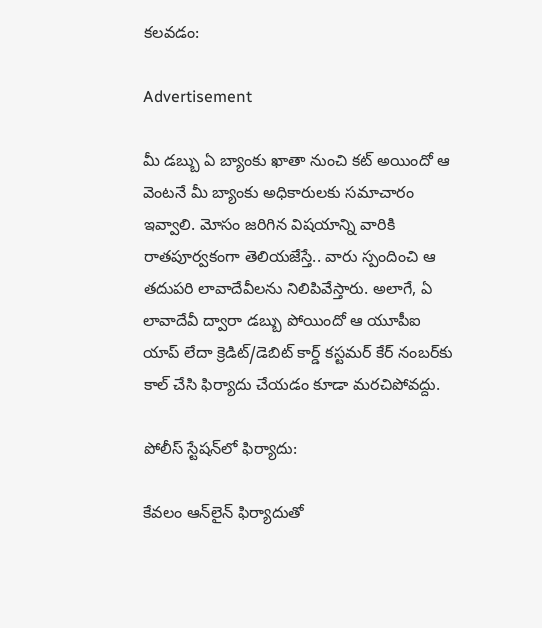కలవడం:

Advertisement

మీ డబ్బు ఏ బ్యాంకు ఖాతా నుంచి కట్ అయిందో ఆ వెంటనే మీ బ్యాంకు అధికారులకు సమాచారం ఇవ్వాలి. మోసం జరిగిన విషయాన్ని వారికి రాతపూర్వకంగా తెలియజేస్తే.. వారు స్పందించి ఆ తదుపరి లావాదేవీలను నిలిపివేస్తారు. అలాగే, ఏ లావాదేవీ ద్వారా డబ్బు పోయిందో ఆ యూపీఐ యాప్ లేదా క్రెడిట్/డెబిట్ కార్డ్ కస్టమర్ కేర్ నంబర్‌కు కాల్ చేసి ఫిర్యాదు చేయడం కూడా మరచిపోవద్దు.

పోలీస్ స్టేషన్‌లో ఫిర్యాదు:

కేవలం ఆన్‌లైన్ ఫిర్యాదుతో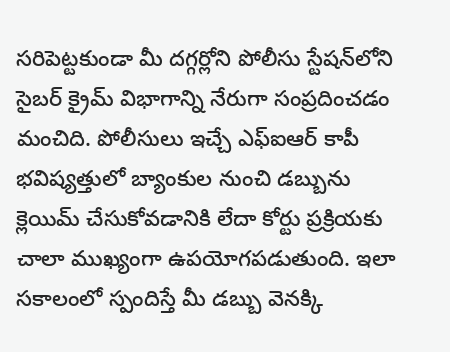సరిపెట్టకుండా మీ దగ్గర్లోని పోలీసు స్టేషన్‌లోని సైబర్ క్రైమ్ విభాగాన్ని నేరుగా సంప్రదించడం మంచిది. పోలీసులు ఇచ్చే ఎఫ్ఐఆర్ కాపీ భవిష్యత్తులో బ్యాంకుల నుంచి డబ్బును క్లెయిమ్ చేసుకోవడానికి లేదా కోర్టు ప్రక్రియకు చాలా ముఖ్యంగా ఉపయోగపడుతుంది. ఇలా సకాలంలో స్పందిస్తే మీ డబ్బు వెనక్కి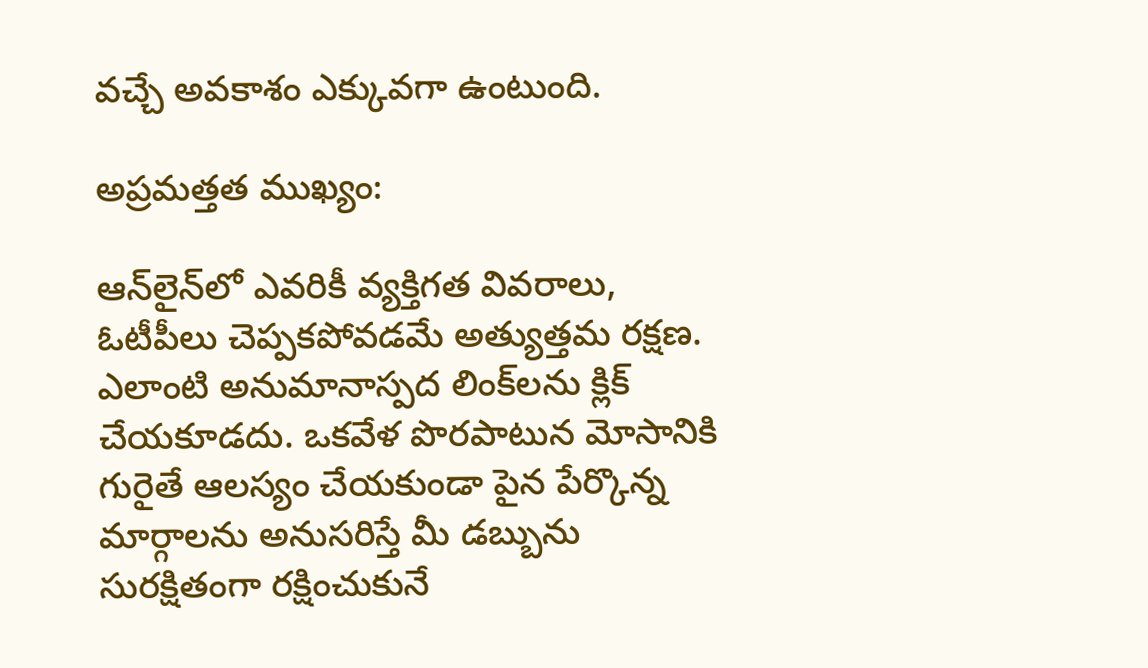వచ్చే అవకాశం ఎక్కువగా ఉంటుంది.

అప్రమత్తత ముఖ్యం:

ఆన్‌లైన్‌లో ఎవరికీ వ్యక్తిగత వివరాలు, ఓటీపీలు చెప్పకపోవడమే అత్యుత్తమ రక్షణ. ఎలాంటి అనుమానాస్పద లింక్‌లను క్లిక్ చేయకూడదు. ఒకవేళ పొరపాటున మోసానికి గురైతే ఆలస్యం చేయకుండా పైన పేర్కొన్న మార్గాలను అనుసరిస్తే మీ డబ్బును సురక్షితంగా రక్షించుకునే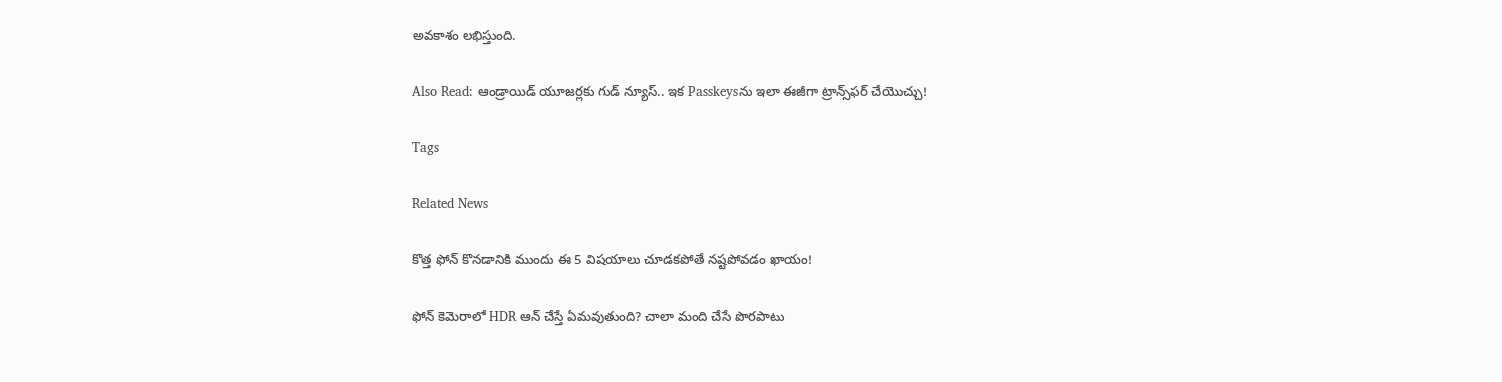అవకాశం లభిస్తుంది.

Also Read: ఆండ్రాయిడ్ యూజర్లకు గుడ్ న్యూస్.. ఇక Passkeysను ఇలా ఈజీగా ట్రాన్స్‌ఫర్ చేయొచ్చు!

Tags

Related News

కొత్త ఫోన్ కొనడానికి ముందు ఈ 5 విషయాలు చూడకపోతే నష్టపోవడం ఖాయం!

ఫోన్ కెమెరాలో HDR ఆన్ చేస్తే ఏమవుతుంది? చాలా మంది చేసే పొరపాటు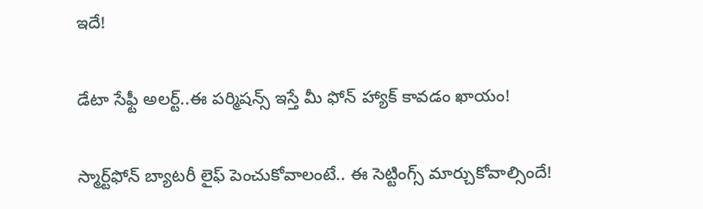ఇదే!

డేటా సేఫ్టీ అలర్ట్..ఈ పర్మిషన్స్ ఇస్తే మీ ఫోన్ హ్యాక్ కావడం ఖాయం!

స్మార్ట్‌ఫోన్ బ్యాటరీ లైఫ్ పెంచుకోవాలంటే.. ఈ సెట్టింగ్స్ మార్చుకోవాల్సిందే!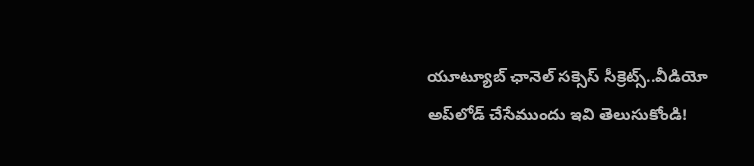యూట్యూబ్ ఛానెల్ సక్సెస్ సీక్రెట్స్..వీడియో అప్‌లోడ్ చేసేముందు ఇవి తెలుసుకోండి!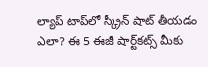ల్యాప్ టాప్‌లో స్క్రీన్ షాట్ తీయడం ఎలా? ఈ 5 ఈజీ షార్ట్‌కట్స్ మీకు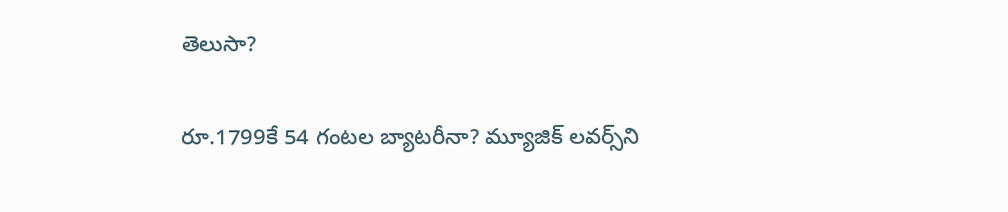తెలుసా?

రూ.1799కే 54 గంటల బ్యాటరీనా? మ్యూజిక్ లవర్స్‌ని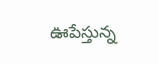ఊపేస్తున్న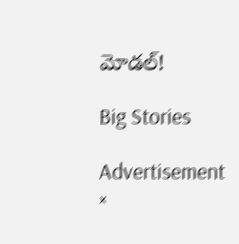మోడల్!

Big Stories

Advertisement
×